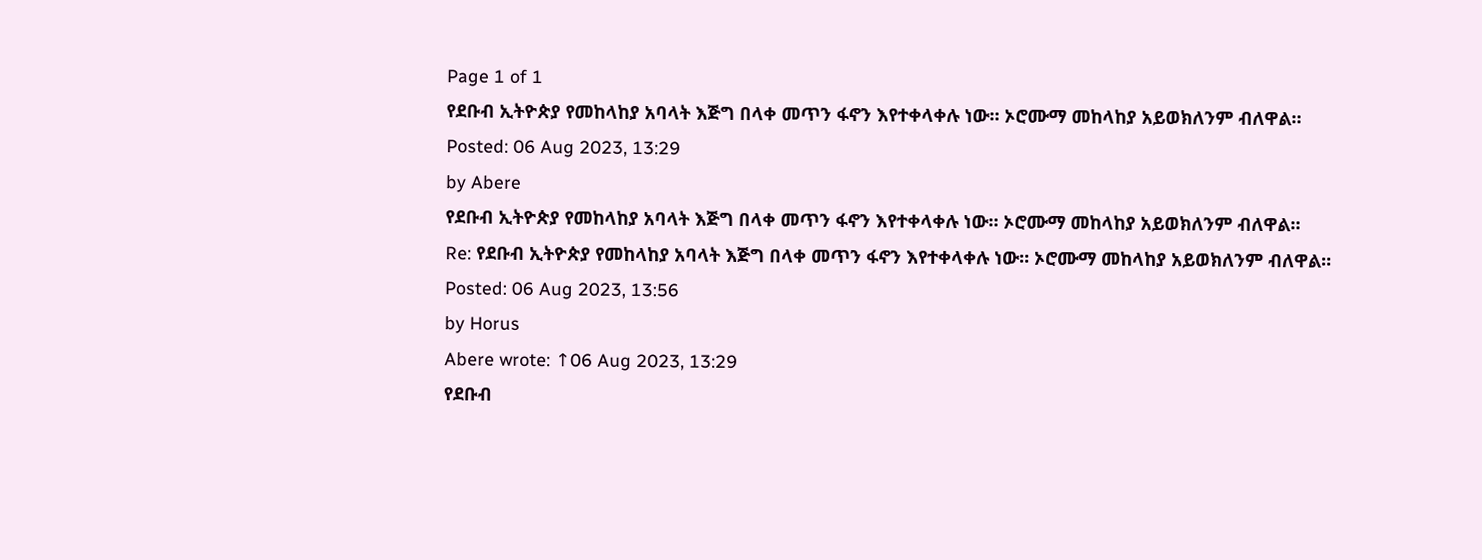Page 1 of 1
የደቡብ ኢትዮጵያ የመከላከያ አባላት እጅግ በላቀ መጥን ፋኖን እየተቀላቀሉ ነው። ኦሮሙማ መከላከያ አይወክለንም ብለዋል።
Posted: 06 Aug 2023, 13:29
by Abere
የደቡብ ኢትዮጵያ የመከላከያ አባላት እጅግ በላቀ መጥን ፋኖን እየተቀላቀሉ ነው። ኦሮሙማ መከላከያ አይወክለንም ብለዋል።
Re: የደቡብ ኢትዮጵያ የመከላከያ አባላት እጅግ በላቀ መጥን ፋኖን እየተቀላቀሉ ነው። ኦሮሙማ መከላከያ አይወክለንም ብለዋል።
Posted: 06 Aug 2023, 13:56
by Horus
Abere wrote: ↑06 Aug 2023, 13:29
የደቡብ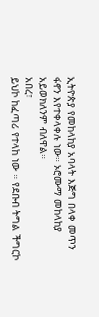ኢትዮጵያ የመከላከያ አባላት እጅግ በላቀ መጥን ፋኖን እየተቀላቀሉ ነው። ኦሮሙማ መከላከያ አይወክለንም ብለዋል።
አበረ፣
ይህኮ ከፈጣሪ የተላከ ነው ። የደቡብ ትግል ችግርኮ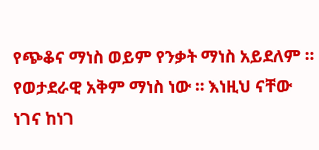የጭቆና ማነስ ወይም የንቃት ማነስ አይደለም ። የወታደራዊ አቅም ማነስ ነው ። እነዚህ ናቸው ነገና ከነገ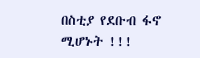በስቲያ የደቡብ ፋኖ ሚሆኑት !!!